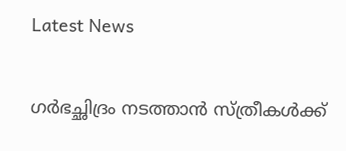Latest News

ഗര്‍ഭച്ഛിദ്രം നടത്താന്‍ സ്ത്രീകള്‍ക്ക്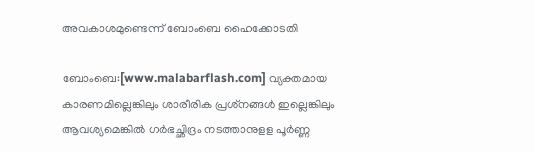അവകാശമുണ്ടെന്ന്‌ ബോംബെ ഹൈക്കോടതി

ബോംബെ:[www.malabarflash.com] വ്യക്തമായ കാരണമില്ലെങ്കിലും ശാരീരിക പ്രശ്‌നങ്ങള്‍ ഇല്ലെങ്കിലും ആവശ്യമെങ്കില്‍ ഗര്‍ഭച്ഛിദ്രം നടത്താനുളള പൂര്‍ണ്ണ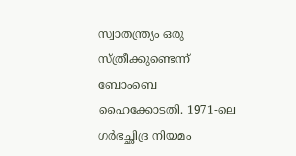സ്വാതന്ത്ര്യം ഒരു സ്ത്രീക്കുണ്ടെന്ന് ബോംബെ ഹൈക്കോടതി. 1971-ലെ ഗര്‍ഭച്ഛിദ്ര നിയമം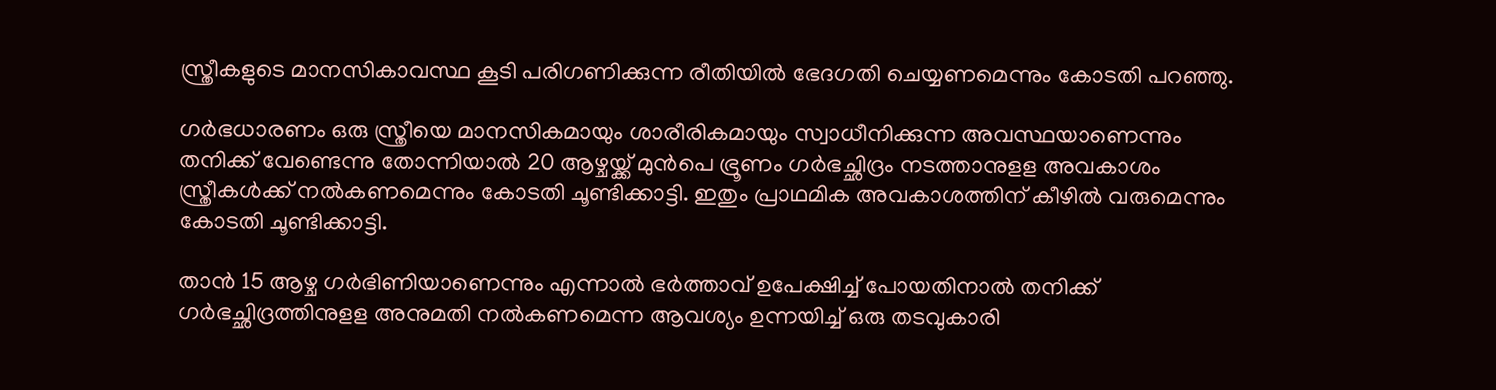സ്ത്രീകളുടെ മാനസികാവസ്ഥ കൂടി പരിഗണിക്കുന്ന രീതിയില്‍ ഭേദഗതി ചെയ്യണമെന്നും കോടതി പറഞ്ഞു.

ഗര്‍ഭധാരണം ഒരു സ്ത്രീയെ മാനസികമായും ശാരീരികമായും സ്വാധീനിക്കുന്ന അവസ്ഥയാണെന്നും തനിക്ക് വേണ്ടെന്നു തോന്നിയാല്‍ 20 ആഴ്ചയ്ക്ക് മുന്‍പെ ഭ്രൂണം ഗര്‍ഭച്ഛിദ്രം നടത്താനുളള അവകാശം സ്ത്രീകള്‍ക്ക് നല്‍കണമെന്നും കോടതി ചൂണ്ടിക്കാട്ടി. ഇതും പ്രാഥമിക അവകാശത്തിന് കീഴില്‍ വരുമെന്നും കോടതി ചൂണ്ടിക്കാട്ടി.

താന്‍ 15 ആഴ്ച ഗര്‍ഭിണിയാണെന്നും എന്നാല്‍ ഭര്‍ത്താവ് ഉപേക്ഷിച്ച് പോയതിനാല്‍ തനിക്ക് ഗര്‍ഭച്ഛിദ്രത്തിനുളള അനുമതി നല്‍കണമെന്ന ആവശ്യം ഉന്നയിച്ച് ഒരു തടവുകാരി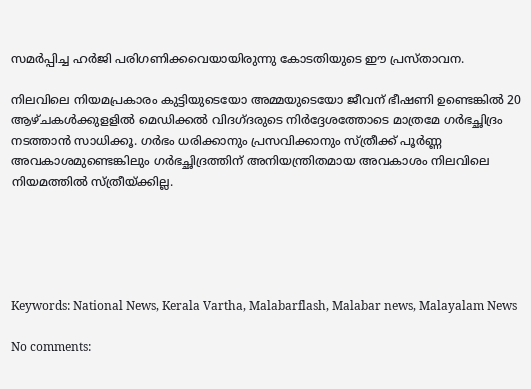സമര്‍പ്പിച്ച ഹര്‍ജി പരിഗണിക്കവെയായിരുന്നു കോടതിയുടെ ഈ പ്രസ്താവന.

നിലവിലെ നിയമപ്രകാരം കുട്ടിയുടെയോ അമ്മയുടെയോ ജീവന് ഭീഷണി ഉണ്ടെങ്കില്‍ 20 ആഴ്ചകള്‍ക്കുളളില്‍ മെഡിക്കല്‍ വിദഗ്ദരുടെ നിര്‍ദ്ദേശത്തോടെ മാത്രമേ ഗര്‍ഭച്ഛിദ്രം നടത്താന്‍ സാധിക്കൂ. ഗര്‍ഭം ധരിക്കാനും പ്രസവിക്കാനും സ്ത്രീക്ക്‌ പൂര്‍ണ്ണ അവകാശമുണ്ടെങ്കിലും ഗര്‍ഭച്ഛിദ്രത്തിന് അനിയന്ത്രിതമായ അവകാശം നിലവിലെ നിയമത്തില്‍ സ്ത്രീയ്ക്കില്ല.





Keywords: National News, Kerala Vartha, Malabarflash, Malabar news, Malayalam News

No comments: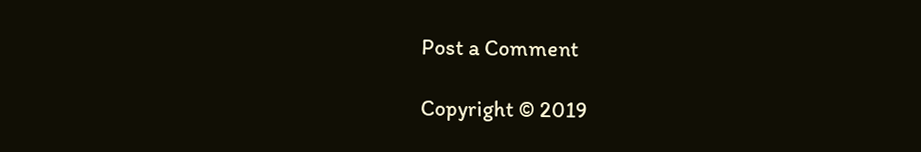Post a Comment

Copyright © 2019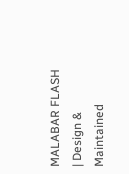MALABAR FLASH | Design & Maintained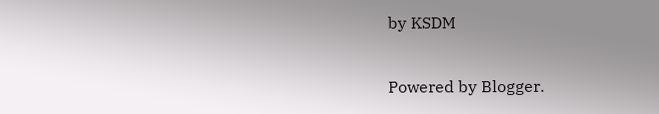by KSDM

Powered by Blogger.